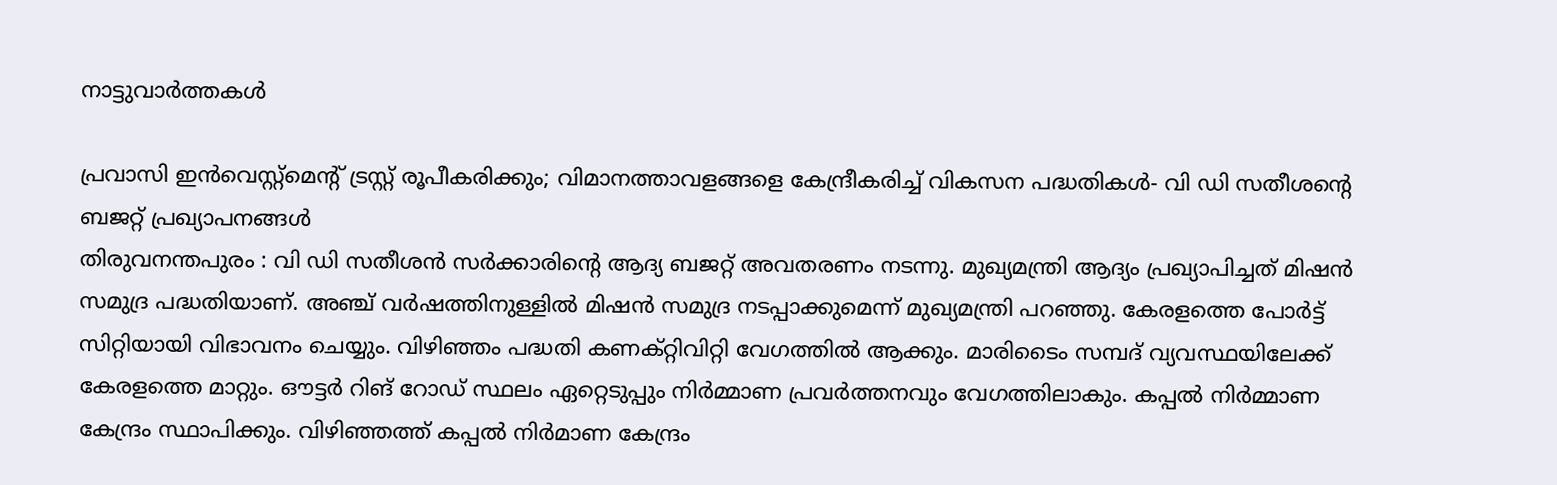നാട്ടുവാര്‍ത്തകള്‍

പ്രവാസി ഇന്‍വെസ്റ്റ്മെന്റ് ട്രസ്റ്റ് രൂപീകരിക്കും; വിമാനത്താവളങ്ങളെ കേന്ദ്രീകരിച്ച് വികസന പദ്ധതികള്‍- വി ഡി സതീശന്റെ ബജറ്റ് പ്രഖ്യാപനങ്ങള്‍
തിരുവനന്തപുരം : വി ഡി സതീശന്‍ സര്‍ക്കാരിന്റെ ആദ്യ ബജറ്റ് അവതരണം നടന്നു. മുഖ്യമന്ത്രി ആദ്യം പ്രഖ്യാപിച്ചത് മിഷന്‍ സമുദ്ര പദ്ധതിയാണ്. അഞ്ച് വര്‍ഷത്തിനുള്ളില്‍ മിഷന്‍ സമുദ്ര നടപ്പാക്കുമെന്ന് മുഖ്യമന്ത്രി പറഞ്ഞു. കേരളത്തെ പോര്‍ട്ട് സിറ്റിയായി വിഭാവനം ചെയ്യും. വിഴിഞ്ഞം പദ്ധതി കണക്റ്റിവിറ്റി വേഗത്തില്‍ ആക്കും. മാരിടൈം സമ്പദ് വ്യവസ്ഥയിലേക്ക് കേരളത്തെ മാറ്റും. ഔട്ടര്‍ റിങ് റോഡ് സ്ഥലം ഏറ്റെടുപ്പും നിര്‍മ്മാണ പ്രവര്‍ത്തനവും വേഗത്തിലാകും. കപ്പല്‍ നിര്‍മ്മാണ കേന്ദ്രം സ്ഥാപിക്കും. വിഴിഞ്ഞത്ത് കപ്പല്‍ നിര്‍മാണ കേന്ദ്രം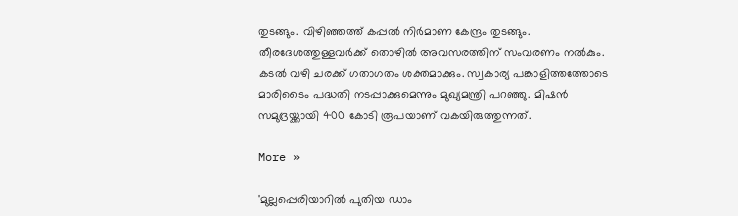തുടങ്ങും. വിഴിഞ്ഞത്ത് കപ്പല്‍ നിര്‍മാണ കേന്ദ്രം തുടങ്ങും. തീരദേശത്തുള്ളവര്‍ക്ക് തൊഴില്‍ അവസരത്തിന് സംവരണം നല്‍കും. കടല്‍ വഴി ചരക്ക് ഗതാഗതം ശക്തമാക്കും. സ്വകാര്യ പങ്കാളിത്തത്തോടെ മാരിടൈം പദ്ധതി നടപ്പാക്കുമെന്നും മുഖ്യമന്ത്രി പറഞ്ഞു. മിഷന്‍ സമുദ്രയ്ക്കായി 400 കോടി രൂപയാണ് വകയിരുത്തുന്നത്.

More »

'മുല്ലപ്പെരിയാറില്‍ പുതിയ ഡാം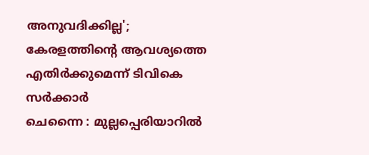അനുവദിക്കില്ല'; കേരളത്തിന്റെ ആവശ്യത്തെ എതിര്‍ക്കുമെന്ന് ടിവികെ സര്‍ക്കാര്‍
ചെന്നൈ : മുല്ലപ്പെരിയാറില്‍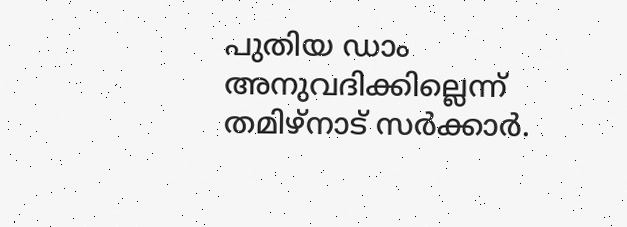പുതിയ ഡാം അനുവദിക്കില്ലെന്ന് തമിഴ്‌നാട് സര്‍ക്കാര്‍.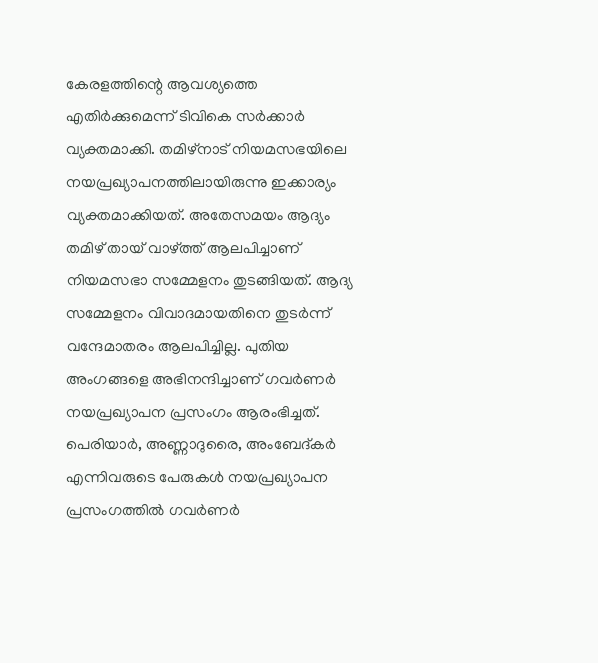കേരളത്തിന്റെ ആവശ്യത്തെ എതിര്‍ക്കുമെന്ന് ടിവികെ സര്‍ക്കാര്‍ വ്യക്തമാക്കി. തമിഴ്‌നാട് നിയമസഭയിലെ നയപ്രഖ്യാപനത്തിലായിരുന്നു ഇക്കാര്യം വ്യക്തമാക്കിയത്. അതേസമയം ആദ്യം തമിഴ് തായ് വാഴ്ത്ത് ആലപിച്ചാണ് നിയമസഭാ സമ്മേളനം തുടങ്ങിയത്. ആദ്യ സമ്മേളനം വിവാദമായതിനെ തുടര്‍ന്ന് വന്ദേമാതരം ആലപിച്ചില്ല. പുതിയ അംഗങ്ങളെ അഭിനന്ദിച്ചാണ് ഗവര്‍ണര്‍ നയപ്രഖ്യാപന പ്രസംഗം ആരംഭിച്ചത്. പെരിയാര്‍, അണ്ണാദുരൈ, അംബേദ്കര്‍ എന്നിവരുടെ പേരുകള്‍ നയപ്രഖ്യാപന പ്രസംഗത്തില്‍ ഗവര്‍ണര്‍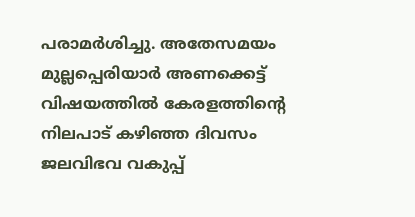പരാമര്‍ശിച്ചു. അതേസമയം മുല്ലപ്പെരിയാര്‍ അണക്കെട്ട് വിഷയത്തില്‍ കേരളത്തിന്റെ നിലപാട് കഴിഞ്ഞ ദിവസം ജലവിഭവ വകുപ്പ്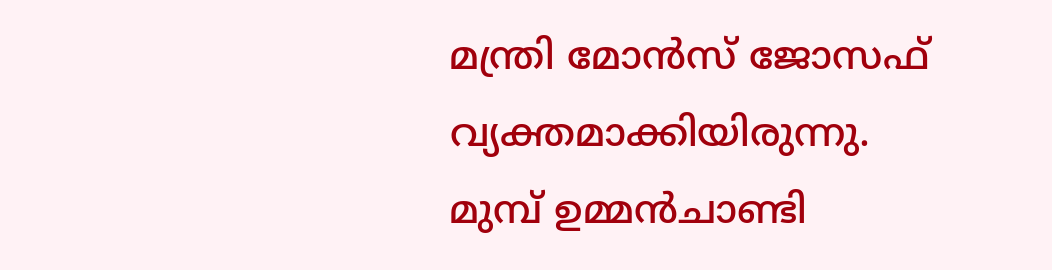മന്ത്രി മോന്‍സ് ജോസഫ് വ്യക്തമാക്കിയിരുന്നു. മുമ്പ് ഉമ്മന്‍ചാണ്ടി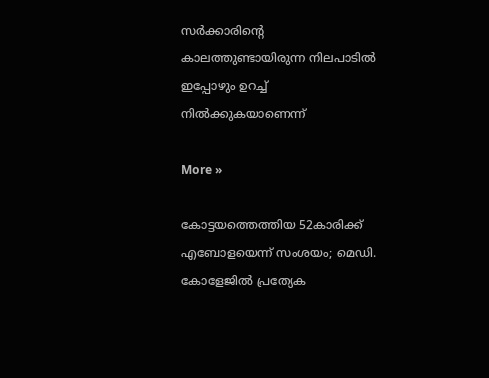സര്‍ക്കാരിന്റെ കാലത്തുണ്ടായിരുന്ന നിലപാടില്‍ ഇപ്പോഴും ഉറച്ച് നില്‍ക്കുകയാണെന്ന്

More »

കോട്ടയത്തെത്തിയ 52കാരിക്ക് എബോളയെന്ന് സംശയം; മെഡി. കോളേജില്‍ പ്രത്യേക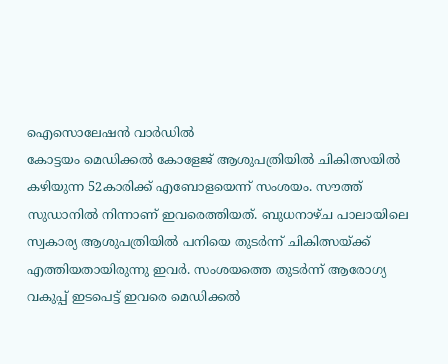ഐസൊലേഷന്‍ വാര്‍ഡില്‍
കോട്ടയം മെഡിക്കല്‍ കോളേജ് ആശുപത്രിയില്‍ ചികിത്സയില്‍ കഴിയുന്ന 52കാരിക്ക് എബോളയെന്ന് സംശയം. സൗത്ത് സുഡാനില്‍ നിന്നാണ് ഇവരെത്തിയത്. ബുധനാഴ്ച പാലായിലെ സ്വകാര്യ ആശുപത്രിയില്‍ പനിയെ തുടര്‍ന്ന് ചികിത്സയ്ക്ക് എത്തിയതായിരുന്നു ഇവര്‍. സംശയത്തെ തുടര്‍ന്ന് ആരോഗ്യ വകുപ്പ് ഇടപെട്ട് ഇവരെ മെഡിക്കല്‍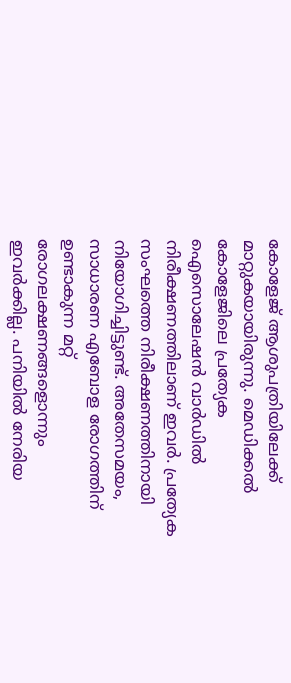കോളേജ് ആശുപത്രിയിലേക്ക് മാറ്റുകയായിരുന്നു. മെഡിക്കല്‍ കോളേജിലെ പ്രത്യേക ഐസൊലേഷന്‍ വാര്‍ഡില്‍ നിരീക്ഷണത്തിലാണ് ഇവര്‍. പ്രത്യേക സംഘത്തെ നിരീക്ഷണത്തിനായി നിയോഗിച്ചിട്ടുണ്ട്. അതേസമയം, സാധാരണ എബോള രോഗത്തിന് ഉണ്ടാകുന്ന മറ്റ് രോഗലക്ഷണങ്ങളൊന്നും ഇവര്‍ക്കില്ല. പനിയില്‍ നേരിയ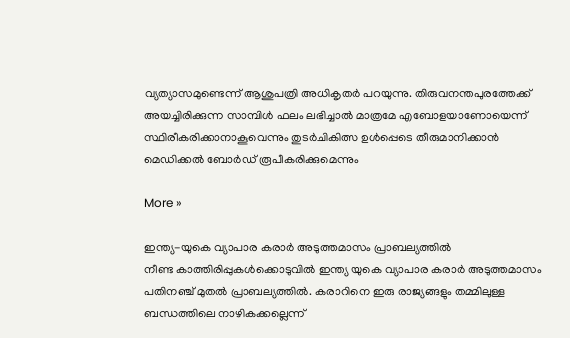വ്യത്യാസമുണ്ടെന്ന് ആശുപത്രി അധികൃതര്‍ പറയുന്നു. തിരുവനന്തപുരത്തേക്ക് അയച്ചിരിക്കുന്ന സാമ്പിള്‍ ഫലം ലഭിച്ചാല്‍ മാത്രമേ എബോളയാണോയെന്ന് സ്ഥിരീകരിക്കാനാകൂവെന്നും തുടര്‍ചികിത്സ ഉള്‍പ്പെടെ തീരുമാനിക്കാന്‍ മെഡിക്കല്‍ ബോര്‍ഡ് രൂപീകരിക്കുമെന്നും

More »

ഇന്ത്യ-യുകെ വ്യാപാര കരാര്‍ അടുത്തമാസം പ്രാബല്യത്തില്‍
നീണ്ട കാത്തിരിപ്പുകള്‍ക്കൊടുവില്‍ ഇന്ത്യ യുകെ വ്യാപാര കരാര്‍ അടുത്തമാസം പതിനഞ്ച് മുതല്‍ പ്രാബല്യത്തില്‍. കരാറിനെ ഇരു രാജ്യങ്ങളും തമ്മിലുള്ള ബന്ധത്തിലെ നാഴികക്കല്ലെന്ന്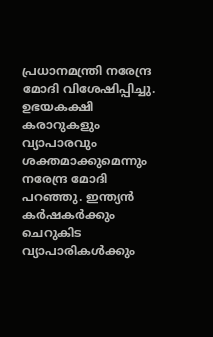പ്രധാനമന്ത്രി നരേന്ദ്ര മോദി വിശേഷിപ്പിച്ചു. ഉഭയകക്ഷി കരാറുകളും വ്യാപാരവും ശക്തമാക്കുമെന്നും നരേന്ദ്ര മോദി പറഞ്ഞു. ഇന്ത്യന്‍ കര്‍ഷകര്‍ക്കും ചെറുകിട വ്യാപാരികള്‍ക്കും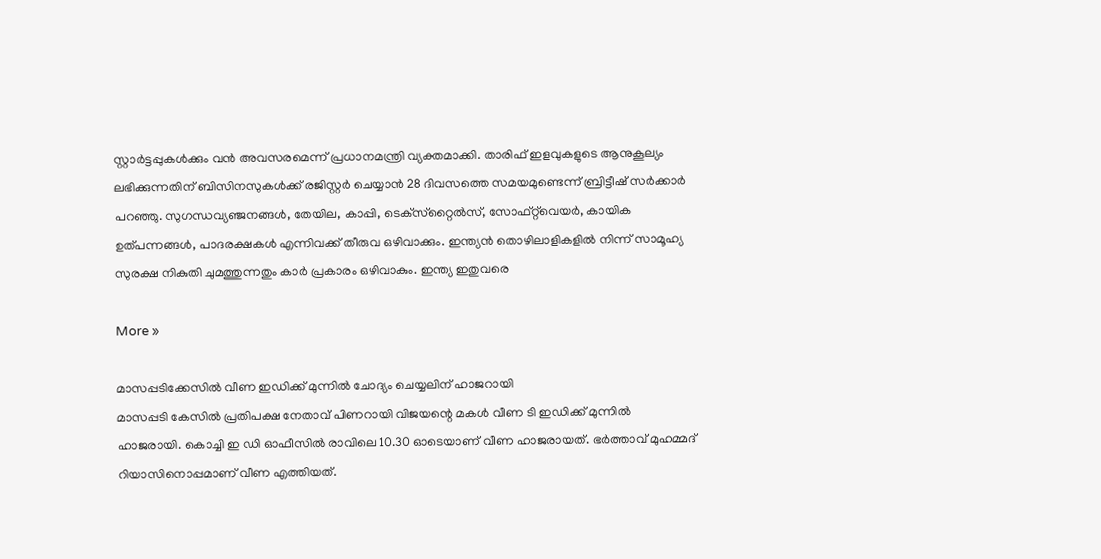സ്റ്റാര്‍ട്ടപ്പുകള്‍ക്കും വന്‍ അവസരമെന്ന് പ്രധാനമന്ത്രി വ്യക്തമാക്കി. താരിഫ് ഇളവുകളുടെ ആനുകൂല്യം ലഭിക്കുന്നതിന് ബിസിനസുകള്‍ക്ക് രജിസ്റ്റര്‍ ചെയ്യാന്‍ 28 ദിവസത്തെ സമയമുണ്ടെന്ന് ബ്രിട്ടീഷ് സര്‍ക്കാര്‍ പറഞ്ഞു. സുഗന്ധവ്യഞ്ജനങ്ങള്‍, തേയില, കാപ്പി, ടെക്‌സ്‌റ്റൈല്‍സ്, സോഫ്റ്റ്‌വെയര്‍, കായിക ഉത്പന്നങ്ങള്‍, പാദരക്ഷകള്‍ എന്നിവക്ക് തീരുവ ഒഴിവാക്കും. ഇന്ത്യന്‍ തൊഴിലാളികളില്‍ നിന്ന് സാമൂഹ്യ സുരക്ഷ നികുതി ചുമത്തുന്നതും കാര്‍ പ്രകാരം ഒഴിവാകും. ഇന്ത്യ ഇതുവരെ

More »

മാസപ്പടിക്കേസില്‍ വീണ ഇഡിക്ക് മുന്നില്‍ ചോദ്യം ചെയ്യലിന് ഹാജറായി
മാസപ്പടി കേസില്‍ പ്രതിപക്ഷ നേതാവ് പിണറായി വിജയന്റെ മകള്‍ വീണ ടി ഇഡിക്ക് മുന്നില്‍ ഹാജരായി. കൊച്ചി ഇ ഡി ഓഫീസില്‍ രാവിലെ 10.30 ഓടെയാണ് വീണ ഹാജരായത്. ഭര്‍ത്താവ് മുഹമ്മദ് റിയാസിനൊപ്പമാണ് വീണ എത്തിയത്.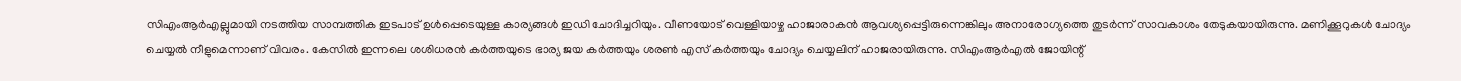സിഎംആര്‍എല്ലുമായി നടത്തിയ സാമ്പത്തിക ഇടപാട് ഉള്‍പ്പെടെയുള്ള കാര്യങ്ങള്‍ ഇഡി ചോദിച്ചറിയും. വീണയോട് വെള്ളിയാഴ്ച ഹാജാരാകന്‍ ആവശ്യപ്പെട്ടിരുന്നെങ്കിലും അനാരോഗ്യത്തെ തുടര്‍ന്ന് സാവകാശം തേടുകയായിരുന്നു. മണിക്കൂറുകള്‍ ചോദ്യം ചെയ്യല്‍ നീളുമെന്നാണ് വിവരം. കേസില്‍ ഇന്നലെ ശശിധരന്‍ കര്‍ത്തയുടെ ഭാര്യ ജയ കര്‍ത്തയും ശരണ്‍ എസ് കര്‍ത്തയും ചോദ്യം ചെയ്യലിന് ഹാജരായിരുന്നു. സിഎംആര്‍എല്‍ ജോയിന്റ്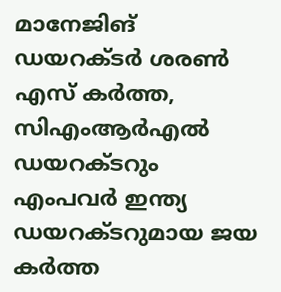മാനേജിങ് ഡയറക്ടര്‍ ശരണ്‍ എസ് കര്‍ത്ത, സിഎംആര്‍എല്‍ ഡയറക്ടറും എംപവര്‍ ഇന്ത്യ ഡയറക്ടറുമായ ജയ കര്‍ത്ത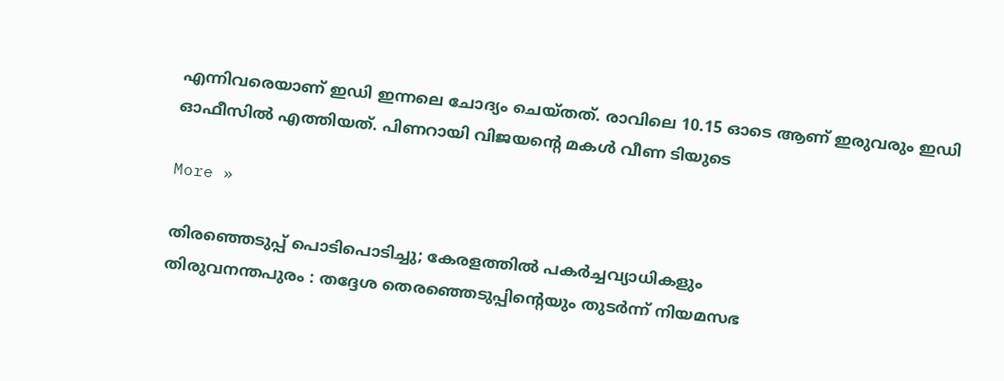എന്നിവരെയാണ് ഇഡി ഇന്നലെ ചോദ്യം ചെയ്തത്. രാവിലെ 10.15 ഓടെ ആണ് ഇരുവരും ഇഡി ഓഫീസില്‍ എത്തിയത്. പിണറായി വിജയന്റെ മകള്‍ വീണ ടിയുടെ

More »

തിരഞ്ഞെടുപ്പ് പൊടിപൊടിച്ചു; കേരളത്തില്‍ പകര്‍ച്ചവ്യാധികളും
തിരുവനന്തപുരം : തദ്ദേശ തെരഞ്ഞെടുപ്പിന്റെയും തുടര്‍ന്ന് നിയമസഭ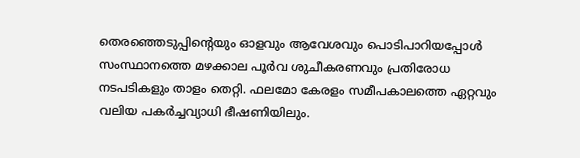തെരഞ്ഞെടുപ്പിന്റെയും ഓളവും ആവേശവും പൊടിപാറിയപ്പോള്‍ സംസ്ഥാനത്തെ മഴക്കാല പൂര്‍വ ശുചീകരണവും പ്രതിരോധ നടപടികളും താളം തെറ്റി. ഫലമോ കേരളം സമീപകാലത്തെ ഏറ്റവും വലിയ പകര്‍ച്ചവ്യാധി ഭീഷണിയിലും.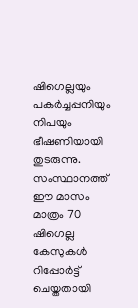ഷിഗെല്ലയും പകര്‍ച്ചപ്പനിയും നിപയും ഭീഷണിയായി തുടരുന്നു. സംസ്ഥാനത്ത് ഈ മാസം മാത്രം 70 ഷിഗെല്ല കേസുകള്‍ റിപ്പോര്‍ട്ട് ചെയ്തതായി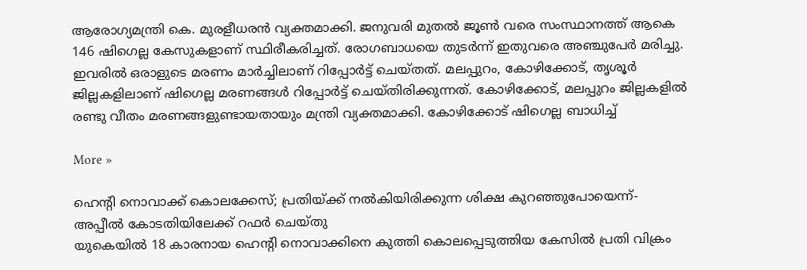ആരോഗ്യമന്ത്രി കെ. മുരളീധരന്‍ വ്യക്തമാക്കി. ജനുവരി മുതല്‍ ജൂണ്‍ വരെ സംസ്ഥാനത്ത് ആകെ 146 ഷിഗെല്ല കേസുകളാണ് സ്ഥിരീകരിച്ചത്. രോഗബാധയെ തുടര്‍ന്ന് ഇതുവരെ അഞ്ചുപേര്‍ മരിച്ചു. ഇവരില്‍ ഒരാളുടെ മരണം മാര്‍ച്ചിലാണ് റിപ്പോര്‍ട്ട് ചെയ്തത്. മലപ്പുറം, കോഴിക്കോട്, തൃശൂര്‍ ജില്ലകളിലാണ് ഷിഗെല്ല മരണങ്ങള്‍ റിപ്പോര്‍ട്ട് ചെയ്തിരിക്കുന്നത്. കോഴിക്കോട്, മലപ്പുറം ജില്ലകളില്‍ രണ്ടു വീതം മരണങ്ങളുണ്ടായതായും മന്ത്രി വ്യക്തമാക്കി. കോഴിക്കോട് ഷിഗെല്ല ബാധിച്ച്

More »

ഹെന്റി നൊവാക്ക് കൊലക്കേസ്; പ്രതിയ്ക്ക് നല്‍കിയിരിക്കുന്ന ശിക്ഷ കുറഞ്ഞുപോയെന്ന്- അപ്പീല്‍ കോടതിയിലേക്ക് റഫര്‍ ചെയ്തു
യുകെയില്‍ 18 കാരനായ ഹെന്റി നൊവാക്കിനെ കുത്തി കൊലപ്പെടുത്തിയ കേസില്‍ പ്രതി വിക്രം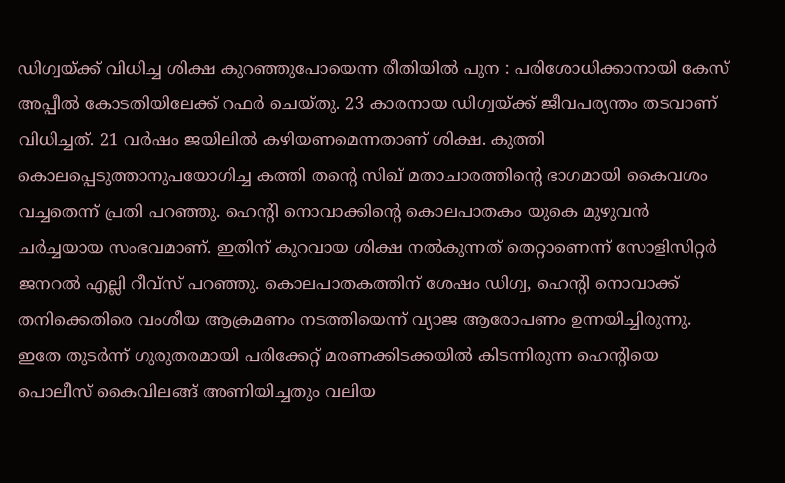ഡിഗ്വയ്ക്ക് വിധിച്ച ശിക്ഷ കുറഞ്ഞുപോയെന്ന രീതിയില്‍ പുന : പരിശോധിക്കാനായി കേസ് അപ്പീല്‍ കോടതിയിലേക്ക് റഫര്‍ ചെയ്തു. 23 കാരനായ ഡിഗ്വയ്ക്ക് ജീവപര്യന്തം തടവാണ് വിധിച്ചത്. 21 വര്‍ഷം ജയിലില്‍ കഴിയണമെന്നതാണ് ശിക്ഷ. കുത്തി കൊലപ്പെടുത്താനുപയോഗിച്ച കത്തി തന്റെ സിഖ് മതാചാരത്തിന്റെ ഭാഗമായി കൈവശം വച്ചതെന്ന് പ്രതി പറഞ്ഞു. ഹെന്റി നൊവാക്കിന്റെ കൊലപാതകം യുകെ മുഴുവന്‍ ചര്‍ച്ചയായ സംഭവമാണ്. ഇതിന് കുറവായ ശിക്ഷ നല്‍കുന്നത് തെറ്റാണെന്ന് സോളിസിറ്റര്‍ ജനറല്‍ എല്ലി റീവ്‌സ് പറഞ്ഞു. കൊലപാതകത്തിന് ശേഷം ഡിഗ്വ, ഹെന്റി നൊവാക്ക് തനിക്കെതിരെ വംശീയ ആക്രമണം നടത്തിയെന്ന് വ്യാജ ആരോപണം ഉന്നയിച്ചിരുന്നു. ഇതേ തുടര്‍ന്ന് ഗുരുതരമായി പരിക്കേറ്റ് മരണക്കിടക്കയില്‍ കിടന്നിരുന്ന ഹെന്റിയെ പൊലീസ് കൈവിലങ്ങ് അണിയിച്ചതും വലിയ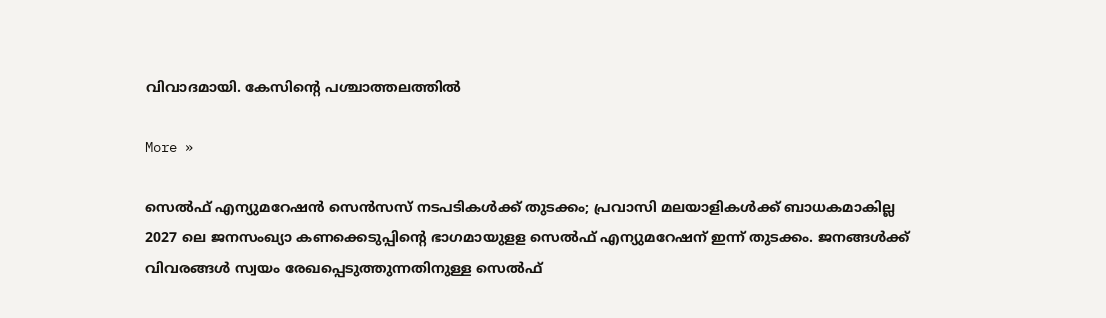വിവാദമായി. കേസിന്റെ പശ്ചാത്തലത്തില്‍

More »

സെല്‍ഫ് എന്യുമറേഷന്‍ സെന്‍സസ് നടപടികള്‍ക്ക് തുടക്കം; പ്രവാസി മലയാളികള്‍ക്ക് ബാധകമാകില്ല
2027 ലെ ജനസംഖ്യാ കണക്കെടുപ്പിന്റെ ഭാഗമായുളള സെല്‍ഫ് എന്യുമറേഷന് ഇന്ന് തുടക്കം. ജനങ്ങള്‍ക്ക് വിവരങ്ങള്‍ സ്വയം രേഖപ്പെടുത്തുന്നതിനുള്ള സെല്‍ഫ്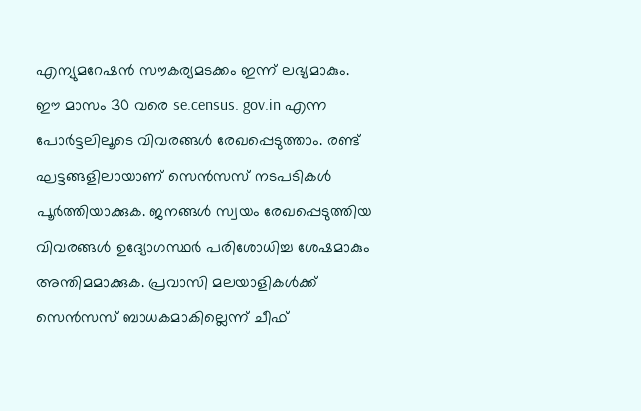എന്യുമറേഷന്‍ സൗകര്യമടക്കം ഇന്ന് ലഭ്യമാകും. ഈ മാസം 30 വരെ se.census. gov.in എന്ന പോര്‍ട്ടലിലൂടെ വിവരങ്ങള്‍ രേഖപ്പെടുത്താം. രണ്ട് ഘട്ടങ്ങളിലായാണ് സെന്‍സസ് നടപടികള്‍ പൂര്‍ത്തിയാക്കുക. ജനങ്ങള്‍ സ്വയം രേഖപ്പെടുത്തിയ വിവരങ്ങള്‍ ഉദ്യോഗസ്ഥര്‍ പരിശോധിച്ച ശേഷമാകും അന്തിമമാക്കുക. പ്രവാസി മലയാളികള്‍ക്ക് സെന്‍സസ് ബാധകമാകില്ലെന്ന് ചീഫ്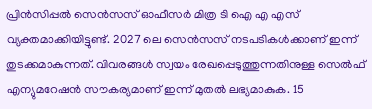പ്രിന്‍സിപ്പല്‍ സെന്‍സസ് ഓഫീസര്‍ മിത്ര ടി ഐ എ എസ് വ്യക്തമാക്കിയിട്ടുണ്ട്. 2027 ലെ സെന്‍സസ് നടപടികള്‍ക്കാണ് ഇന്ന് തുടക്കമാകുന്നത്. വിവരങ്ങള്‍ സ്വയം രേഖപ്പെടുത്തുന്നതിനുള്ള സെല്‍ഫ് എന്യുമറേഷന്‍ സൗകര്യമാണ് ഇന്ന് മുതല്‍ ലഭ്യമാകുക. 15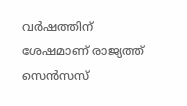വ‍ര്‍ഷത്തിന് ശേഷമാണ് രാജ്യത്ത് സെന്‍സസ്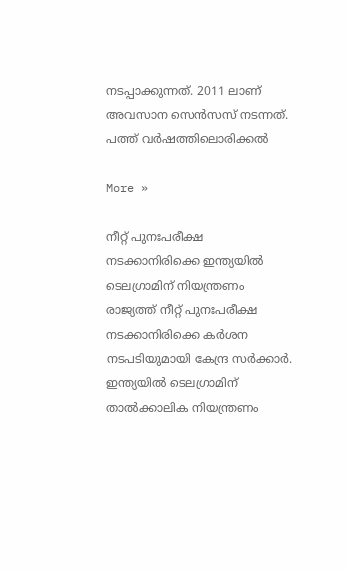നടപ്പാക്കുന്നത്. 2011 ലാണ് അവസാന സെന്‍സസ് നടന്നത്. പത്ത് വര്‍ഷത്തിലൊരിക്കല്‍

More »

നീറ്റ് പുനഃപരീക്ഷ നടക്കാനിരിക്കെ ഇന്ത്യയില്‍ ടെലഗ്രാമിന് നിയന്ത്രണം
രാജ്യത്ത് നീറ്റ് പുനഃപരീക്ഷ നടക്കാനിരിക്കെ കര്‍ശന നടപടിയുമായി കേന്ദ്ര സര്‍ക്കാര്‍. ഇന്ത്യയില്‍ ടെലഗ്രാമിന് താല്‍ക്കാലിക നിയന്ത്രണം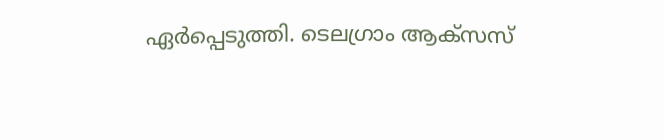ഏര്‍പ്പെടുത്തി. ടെലഗ്രാം ആക്സസ്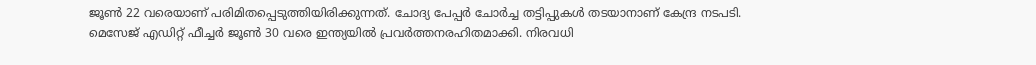ജൂണ്‍ 22 വരെയാണ് പരിമിതപ്പെടുത്തിയിരിക്കുന്നത്. ചോദ്യ പേപ്പര്‍ ചോര്‍ച്ച തട്ടിപ്പുകള്‍ തടയാനാണ് കേന്ദ്ര നടപടി. മെസേജ് എഡിറ്റ് ഫീച്ചര്‍ ജൂണ്‍ 30 വരെ ഇന്ത്യയില്‍ പ്രവര്‍ത്തനരഹിതമാക്കി. നിരവധി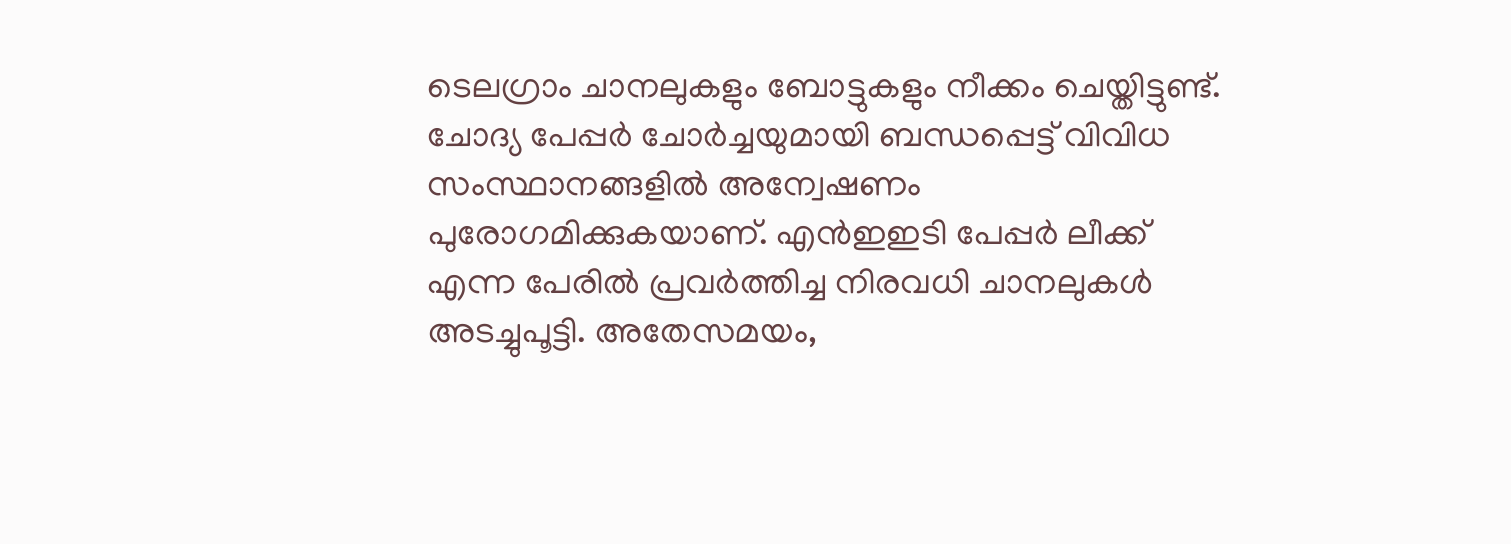ടെലഗ്രാം ചാനലുകളും ബോട്ടുകളും നീക്കം ചെയ്തിട്ടുണ്ട്. ചോദ്യ പേപ്പര്‍ ചോര്‍ച്ചയുമായി ബന്ധപ്പെട്ട് വിവിധ സംസ്ഥാനങ്ങളില്‍ അന്വേഷണം പുരോഗമിക്കുകയാണ്. എന്‍ഇഇടി പേപ്പര്‍ ലീക്ക് എന്ന പേരില്‍ പ്രവര്‍ത്തിച്ച നിരവധി ചാനലുകള്‍ അടച്ചുപൂട്ടി. അതേസമയം,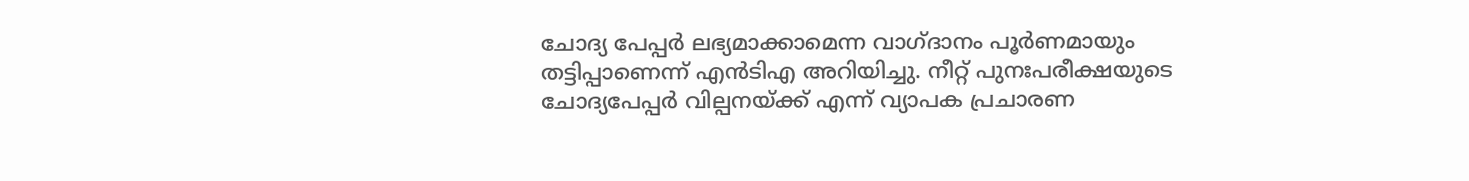ചോദ്യ പേപ്പര്‍ ലഭ്യമാക്കാമെന്ന വാഗ്ദാനം പൂര്‍ണമായും തട്ടിപ്പാണെന്ന് എന്‍ടിഎ അറിയിച്ചു. നീറ്റ് പുനഃപരീക്ഷയുടെ ചോദ്യപേപ്പര്‍ വില്പനയ്ക്ക് എന്ന് വ്യാപക പ്രചാരണ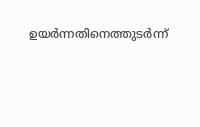ഉയര്‍ന്നതിനെത്തുടര്‍ന്ന്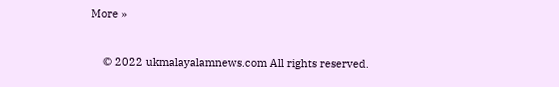More »



    © 2022 ukmalayalamnews.com All rights reserved.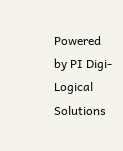Powered by PI Digi-Logical Solutions